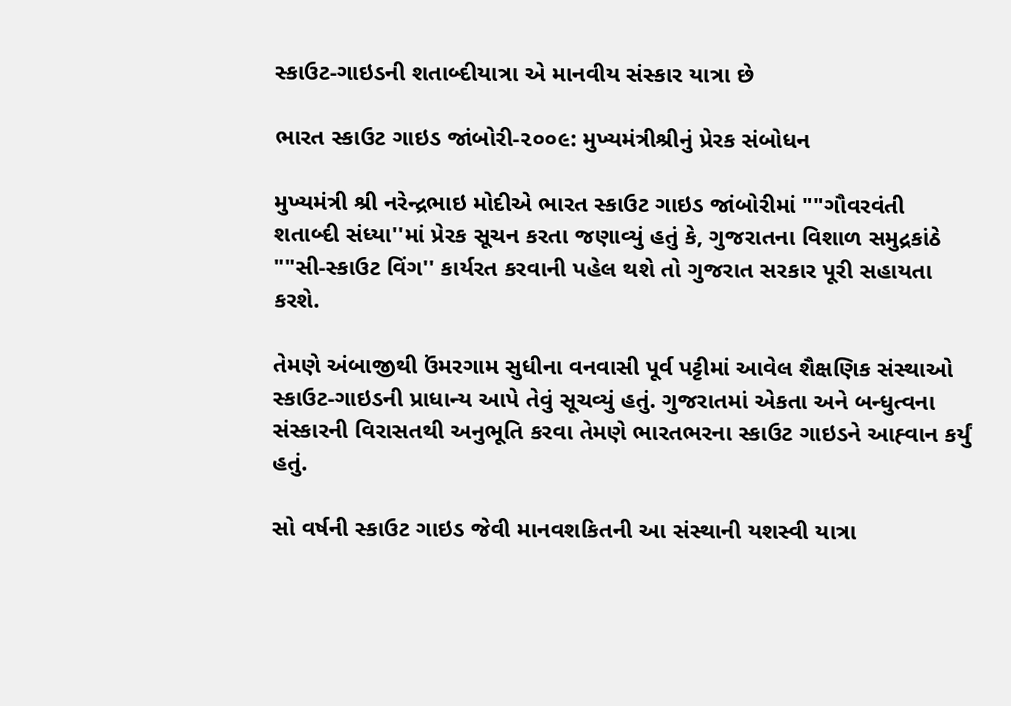સ્કાઉટ-ગાઇડની શતાબ્દીયાત્રા એ માનવીય સંસ્કાર યાત્રા છે

ભારત સ્કાઉટ ગાઇડ જાંબોરી-૨૦૦૯: મુખ્યમંત્રીશ્રીનું પ્રેરક સંબોધન

મુખ્યમંત્રી શ્રી નરેન્દ્રભાઇ મોદીએ ભારત સ્કાઉટ ગાઇડ જાંબોરીમાં ""ગૌવરવંતી શતાબ્દી સંધ્યા''માં પ્રેરક સૂચન કરતા જણાવ્યું હતું કે, ગુજરાતના વિશાળ સમુદ્રકાંઠે ""સી-સ્કાઉટ વિંગ'' કાર્યરત કરવાની પહેલ થશે તો ગુજરાત સરકાર પૂરી સહાયતા કરશે.

તેમણે અંબાજીથી ઉંમરગામ સુધીના વનવાસી પૂર્વ પટ્ટીમાં આવેલ શૈક્ષણિક સંસ્થાઓ સ્કાઉટ-ગાઇડની પ્રાધાન્ય આપે તેવું સૂચવ્યું હતું. ગુજરાતમાં એકતા અને બન્ધુત્વના સંસ્કારની વિરાસતથી અનુભૂતિ કરવા તેમણે ભારતભરના સ્કાઉટ ગાઇડને આહ્‍વાન કર્યું હતું.

સો વર્ષની સ્કાઉટ ગાઇડ જેવી માનવશકિતની આ સંસ્થાની યશસ્વી યાત્રા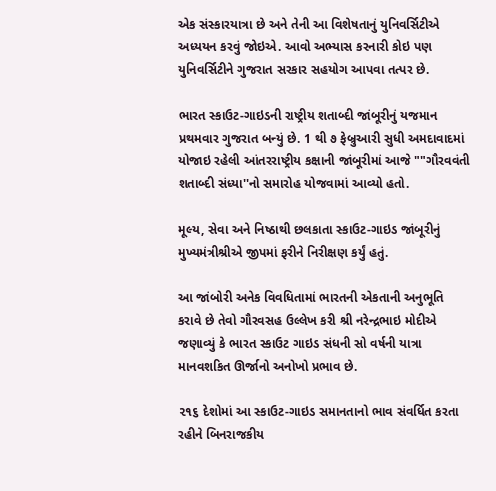એક સંસ્કારયાત્રા છે અને તેની આ વિશેષતાનું યુનિવર્સિટીએ અધ્યયન કરવું જોઇએ. આવો અભ્યાસ કરનારી કોઇ પણ યુનિવર્સિટીને ગુજરાત સરકાર સહયોગ આપવા તત્પર છે.

ભારત સ્કાઉટ-ગાઇડની રાષ્ટ્રીય શતાબ્દી જાંબૂરીનું યજમાન પ્રથમવાર ગુજરાત બન્યું છે. 1 થી ૭ ફેબ્રુઆરી સુધી અમદાવાદમાં યોજાઇ રહેલી આંતરરાષ્ટ્રીય કક્ષાની જાંબૂરીમાં આજે ""ગૌરવવંતી શતાબ્દી સંધ્યા''નો સમારોહ યોજવામાં આવ્યો હતો.

મૂલ્ય, સેવા અને નિષ્ઠાથી છલકાતા સ્કાઉટ-ગાઇડ જાંબૂરીનું મુખ્યમંત્રીશ્રીએ જીપમાં ફરીને નિરીક્ષણ કર્યું હતું.

આ જાંબોરી અનેક વિવધિતામાં ભારતની એકતાની અનુભૂતિ કરાવે છે તેવો ગૌરવસહ ઉલ્લેખ કરી શ્રી નરેન્દ્રભાઇ મોદીએ જણાવ્યું કે ભારત સ્કાઉટ ગાઇડ સંધની સો વર્ષની યાત્રા માનવશકિત ઊર્જાનો અનોખો પ્રભાવ છે.

૨૧૬ દેશોમાં આ સ્કાઉટ-ગાઇડ સમાનતાનો ભાવ સંવર્ધિત કરતા રહીને બિનરાજકીય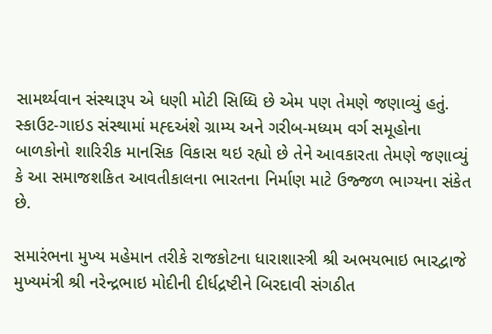સામર્થ્યવાન સંસ્થારૂપ એ ધણી મોટી સિધ્ધિ છે એમ પણ તેમણે જણાવ્યું હતું. સ્કાઉટ-ગાઇડ સંસ્થામાં મહ્‍દઅંશે ગ્રામ્ય અને ગરીબ-મધ્યમ વર્ગ સમૂહોના બાળકોનો શારિરીક માનસિક વિકાસ થઇ રહ્યો છે તેને આવકારતા તેમણે જણાવ્યું કે આ સમાજશકિત આવતીકાલના ભારતના નિર્માણ માટે ઉજ્જળ ભાગ્યના સંકેત છે.

સમારંભના મુખ્ય મહેમાન તરીકે રાજકોટના ધારાશાસ્ત્રી શ્રી અભયભાઇ ભારદ્વાજે મુખ્યમંત્રી શ્રી નરેન્દ્રભાઇ મોદીની દીર્ધદ્રષ્ટીને બિરદાવી સંગઠીત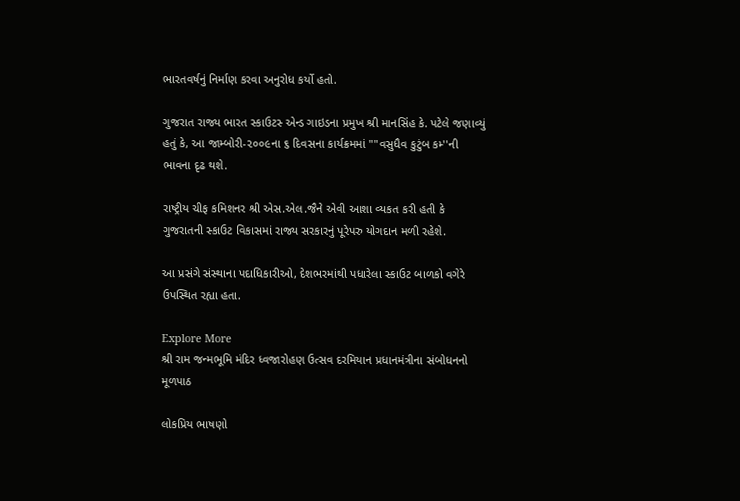ભારતવર્ષનું નિર્માણ કરવા અનુરોધ કર્યો હતો.

ગુજરાત રાજ્ય ભારત સ્કાઉટસ્‍ એન્ડ ગાઇડના પ્રમુખ શ્રી માનસિંહ કે. પટેલે જણાવ્યું હતું કે, આ જામ્બોરી-૨૦૦૯ના ૬ દિવસના કાર્યક્રમમાં ""વસુધૈવ કુટુંબ કમ્‍''ની ભાવના દૃઢ થશે.

રાષ્ટ્રીય ચીફ કમિશનર શ્રી એસ.એલ.જૈને એવી આશા વ્યકત કરી હતી કે ગુજરાતની સ્કાઉટ વિકાસમાં રાજ્ય સરકારનું પૂરેપરુ યોગદાન મળી રહેશે.

આ પ્રસંગે સંસ્થાના પદાધિકારીઓ, દેશભરમાંથી પધારેલા સ્કાઉટ બાળકો વગેરે ઉપસ્થિત રહ્યા હતા.

Explore More
શ્રી રામ જન્મભૂમિ મંદિર ધ્વજારોહણ ઉત્સવ દરમિયાન પ્રધાનમંત્રીના સંબોધનનો મૂળપાઠ

લોકપ્રિય ભાષણો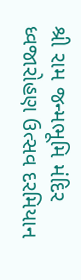શ્રી રામ જન્મભૂમિ મંદિર ધ્વજારોહણ ઉત્સવ દરમિયાન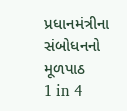પ્રધાનમંત્રીના સંબોધનનો મૂળપાઠ
1 in 4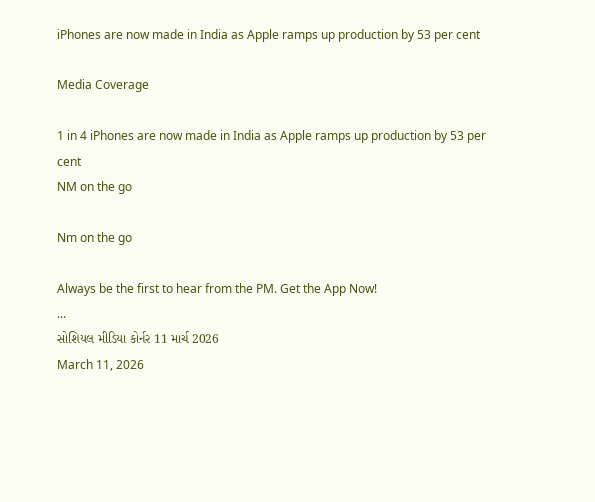iPhones are now made in India as Apple ramps up production by 53 per cent

Media Coverage

1 in 4 iPhones are now made in India as Apple ramps up production by 53 per cent
NM on the go

Nm on the go

Always be the first to hear from the PM. Get the App Now!
...
સોશિયલ મીડિયા કોર્નર 11 માર્ચ 2026
March 11, 2026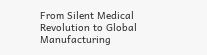From Silent Medical Revolution to Global Manufacturing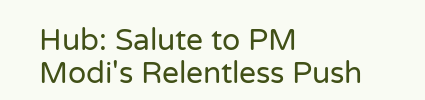Hub: Salute to PM Modi's Relentless Push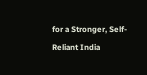for a Stronger, Self-Reliant India